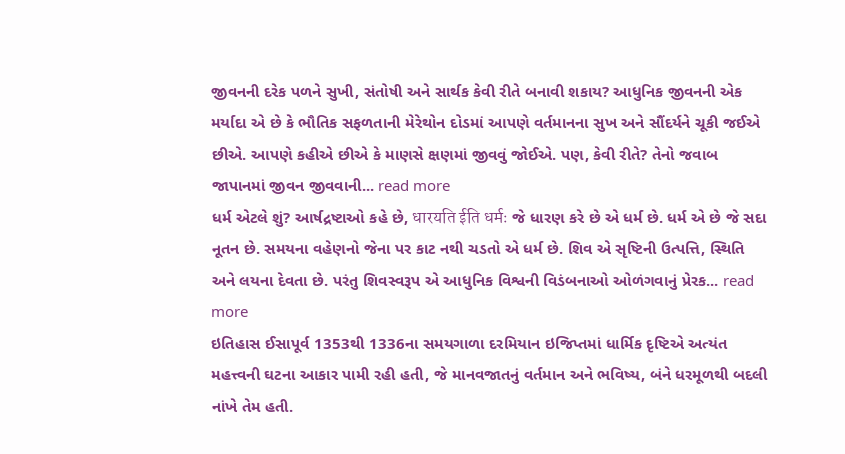જીવનની દરેક પળને સુખી, સંતોષી અને સાર્થક કેવી રીતે બનાવી શકાય? આધુનિક જીવનની એક મર્યાદા એ છે કે ભૌતિક સફળતાની મેરેથોન દોડમાં આપણે વર્તમાનના સુખ અને સૌંદર્યને ચૂકી જઈએ છીએ. આપણે કહીએ છીએ કે માણસે ક્ષણમાં જીવવું જોઈએ. પણ, કેવી રીતે? તેનો જવાબ જાપાનમાં જીવન જીવવાની... read more
ધર્મ એટલે શું? આર્ષદ્રષ્ટાઓ કહે છે, धारयति ईति धर्मः જે ધારણ કરે છે એ ધર્મ છે. ધર્મ એ છે જે સદા નૂતન છે. સમયના વહેણનો જેના પર કાટ નથી ચડતો એ ધર્મ છે. શિવ એ સૃષ્ટિની ઉત્પત્તિ, સ્થિતિ અને લયના દેવતા છે. પરંતુ શિવસ્વરૂપ એ આધુનિક વિશ્વની વિડંબનાઓ ઓળંગવાનું પ્રેરક... read more
ઇતિહાસ ઈસાપૂર્વ 1353થી 1336ના સમયગાળા દરમિયાન ઇજિપ્તમાં ધાર્મિક દૃષ્ટિએ અત્યંત મહત્ત્વની ઘટના આકાર પામી રહી હતી, જે માનવજાતનું વર્તમાન અને ભવિષ્ય, બંને ધરમૂળથી બદલી નાંખે તેમ હતી.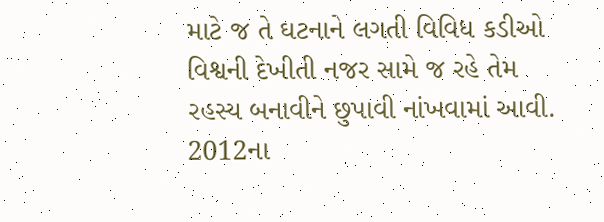માટે જ તે ઘટનાને લગતી વિવિધ કડીઓ વિશ્વની દેખીતી નજર સામે જ રહે તેમ રહસ્ય બનાવીને છુપાવી નાંખવામાં આવી. 2012ના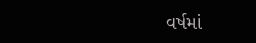વર્ષમાં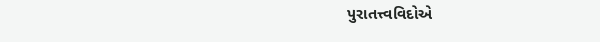પુરાતત્ત્વવિદોએ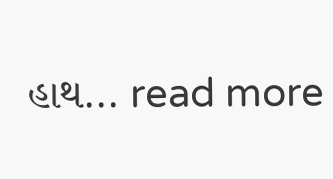હાથ... read more